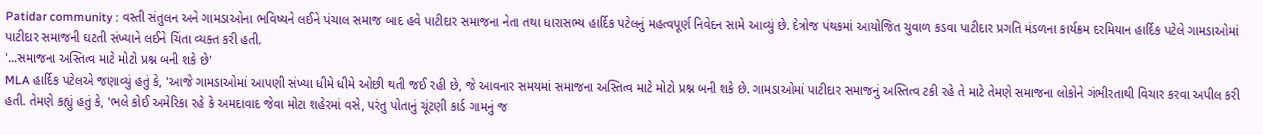Patidar community : વસ્તી સંતુલન અને ગામડાઓના ભવિષ્યને લઈને પંચાલ સમાજ બાદ હવે પાટીદાર સમાજના નેતા તથા ધારાસભ્ય હાર્દિક પટેલનું મહત્વપૂર્ણ નિવેદન સામે આવ્યું છે. દેત્રોજ પંથકમાં આયોજિત ચુવાળ કડવા પાટીદાર પ્રગતિ મંડળના કાર્યક્રમ દરમિયાન હાર્દિક પટેલે ગામડાઓમાં પાટીદાર સમાજની ઘટતી સંખ્યાને લઈને ચિંતા વ્યક્ત કરી હતી.
'...સમાજના અસ્તિત્વ માટે મોટો પ્રશ્ન બની શકે છે'
MLA હાર્દિક પટેલએ જણાવ્યું હતું કે, 'આજે ગામડાઓમાં આપણી સંખ્યા ધીમે ધીમે ઓછી થતી જઈ રહી છે, જે આવનાર સમયમાં સમાજના અસ્તિત્વ માટે મોટો પ્રશ્ન બની શકે છે. ગામડાઓમાં પાટીદાર સમાજનું અસ્તિત્વ ટકી રહે તે માટે તેમણે સમાજના લોકોને ગંભીરતાથી વિચાર કરવા અપીલ કરી હતી. તેમણે કહ્યું હતું કે, 'ભલે કોઈ અમેરિકા રહે કે અમદાવાદ જેવા મોટા શહેરમાં વસે, પરંતુ પોતાનું ચૂંટણી કાર્ડ ગામનું જ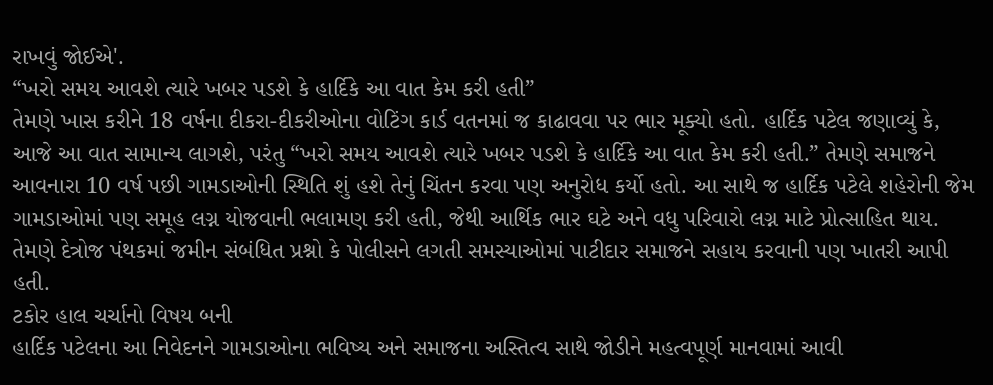રાખવું જોઈએ'.
“ખરો સમય આવશે ત્યારે ખબર પડશે કે હાર્દિકે આ વાત કેમ કરી હતી”
તેમણે ખાસ કરીને 18 વર્ષના દીકરા-દીકરીઓના વોટિંગ કાર્ડ વતનમાં જ કાઢાવવા પર ભાર મૂક્યો હતો. હાર્દિક પટેલ જણાવ્યું કે, આજે આ વાત સામાન્ય લાગશે, પરંતુ “ખરો સમય આવશે ત્યારે ખબર પડશે કે હાર્દિકે આ વાત કેમ કરી હતી.” તેમણે સમાજને આવનારા 10 વર્ષ પછી ગામડાઓની સ્થિતિ શું હશે તેનું ચિંતન કરવા પણ અનુરોધ કર્યો હતો. આ સાથે જ હાર્દિક પટેલે શહેરોની જેમ ગામડાઓમાં પણ સમૂહ લગ્ન યોજવાની ભલામણ કરી હતી, જેથી આર્થિક ભાર ઘટે અને વધુ પરિવારો લગ્ન માટે પ્રોત્સાહિત થાય. તેમણે દેત્રોજ પંથકમાં જમીન સંબંધિત પ્રશ્નો કે પોલીસને લગતી સમસ્યાઓમાં પાટીદાર સમાજને સહાય કરવાની પણ ખાતરી આપી હતી.
ટકોર હાલ ચર્ચાનો વિષય બની
હાર્દિક પટેલના આ નિવેદનને ગામડાઓના ભવિષ્ય અને સમાજના અસ્તિત્વ સાથે જોડીને મહત્વપૂર્ણ માનવામાં આવી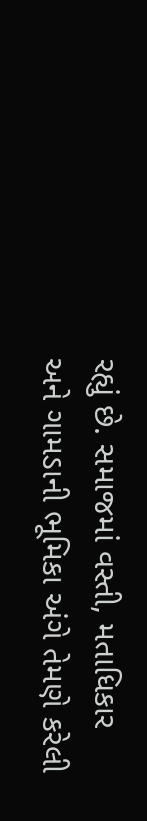રહ્યું છે. સમાજમાં વસ્તી, મતાધિકાર અને ગામડાની ભૂમિકા અંગે તેમણે કરેલી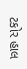ટકોર હાલ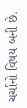ચર્ચાનો વિષય બની છે.